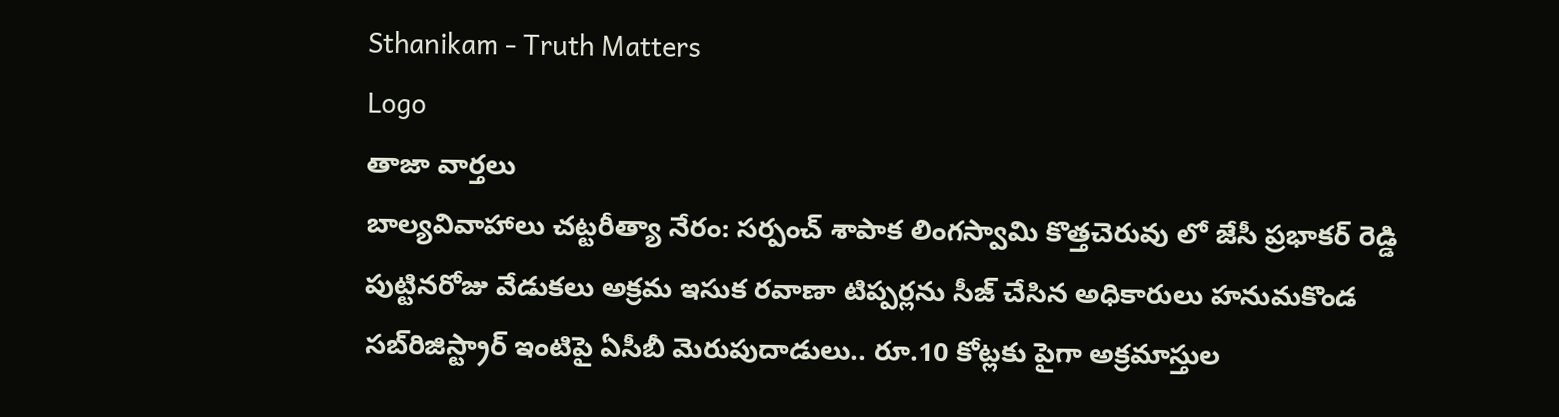Sthanikam - Truth Matters
Logo
తాజా వార్తలు
బాల్యవివాహాలు చట్టరీత్యా నేరం: సర్పంచ్ శాపాక లింగస్వామి కొత్తచెరువు లో జేసీ ప్రభాకర్ రెడ్డి పుట్టినరోజు వేడుకలు అక్రమ ఇసుక రవాణా టిప్పర్లను సీజ్ చేసిన అధికారులు హనుమకొండ సబ్‌రిజిస్ట్రార్ ఇంటిపై ఏసీబీ మెరుపుదాడులు.. రూ.10 కోట్లకు పైగా అక్రమాస్తుల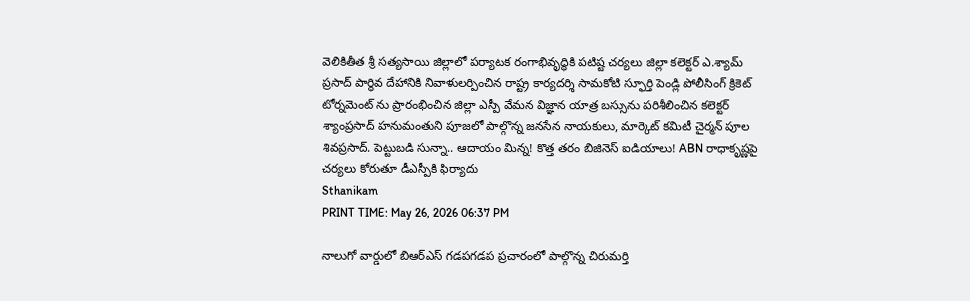వెలికితీత శ్రీ సత్యసాయి జిల్లాలో పర్యాటక రంగాభివృద్ధికి పటిష్ట చర్యలు జిల్లా కలెక్టర్ ఎ.శ్యామ్ ప్రసాద్ పార్థివ దేహానికి నివాళులర్పించిన రాష్ట్ర కార్యదర్శి సామకోటి స్ఫూర్తి పెండ్లి పోలీసింగ్ క్రికెట్ టోర్నమెంట్ ను ప్రారంభించిన జిల్లా ఎస్పీ వేమన విజ్ఞాన యాత్ర బస్సును పరిశీలించిన కలెక్టర్ శ్యాంప్రసాద్ హనుమంతుని పూజలో పాల్గొన్న జనసేన నాయకులు, మార్కెట్ కమిటీ చైర్మన్ పూల శివప్రసాద్. పెట్టుబడి సున్నా.. ఆదాయం మిన్న! కొత్త తరం బిజినెస్ ఐడియాలు! ABN రాధాకృష్ణపై చర్యలు కోరుతూ డీఎస్పీకి ఫిర్యాదు
Sthanikam
PRINT TIME: May 26, 2026 06:37 PM

నాలుగో వార్డులో బిఆర్ఎస్ గడపగడప ప్రచారంలో పాల్గొన్న చిరుమర్తి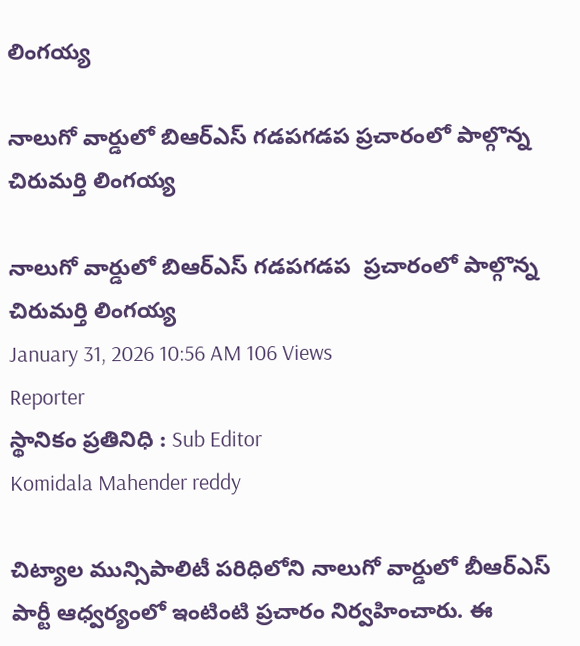లింగయ్య

నాలుగో వార్డులో బిఆర్ఎస్ గడపగడప ప్రచారంలో పాల్గొన్న చిరుమర్తి లింగయ్య

నాలుగో వార్డులో బిఆర్ఎస్ గడపగడప  ప్రచారంలో పాల్గొన్న చిరుమర్తి లింగయ్య
January 31, 2026 10:56 AM 106 Views
Reporter
స్థానికం ప్రతినిధి : Sub Editor
Komidala Mahender reddy

చిట్యాల మున్సిపాలిటీ పరిధిలోని నాలుగో వార్డులో బీఆర్‌ఎస్ పార్టీ ఆధ్వర్యంలో ఇంటింటి ప్రచారం నిర్వహించారు. ఈ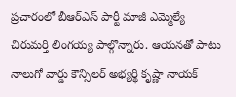ప్రచారంలో బీఆర్‌ఎస్ పార్టీ మాజీ ఎమ్మెల్యే చిరుమర్తి లింగయ్య పాల్గొన్నారు. ఆయనతో పాటు నాలుగో వార్డు కౌన్సిలర్ అభ్యర్థి కృష్ణా నాయక్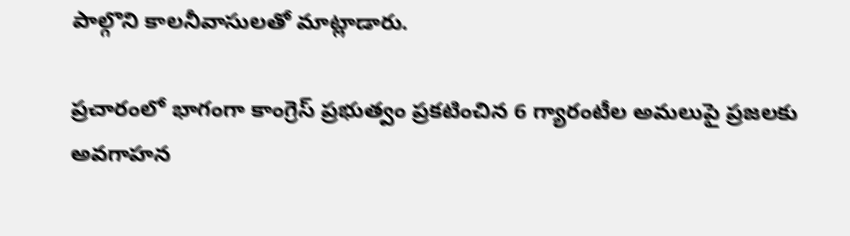పాల్గొని కాలనీవాసులతో మాట్లాడారు.

ప్రచారంలో భాగంగా కాంగ్రెస్ ప్రభుత్వం ప్రకటించిన 6 గ్యారంటీల అమలుపై ప్రజలకు అవగాహన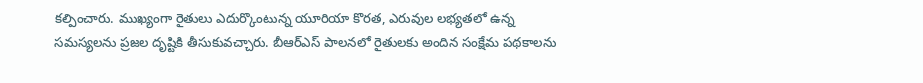కల్పించారు. ముఖ్యంగా రైతులు ఎదుర్కొంటున్న యూరియా కొరత, ఎరువుల లభ్యతలో ఉన్న సమస్యలను ప్రజల దృష్టికి తీసుకువచ్చారు. బీఆర్‌ఎస్ పాలనలో రైతులకు అందిన సంక్షేమ పథకాలను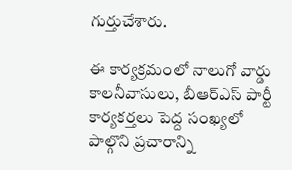గుర్తుచేశారు.

ఈ కార్యక్రమంలో నాలుగో వార్డు కాలనీవాసులు, బీఆర్‌ఎస్ పార్టీ కార్యకర్తలు పెద్ద సంఖ్యలో పాల్గొని ప్రచారాన్ని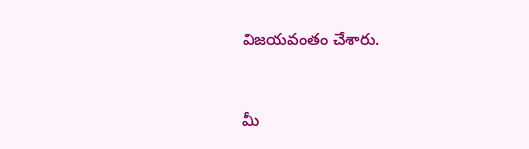విజయవంతం చేశారు.


మీ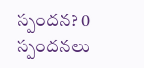స్పందన? 0 స్పందనలు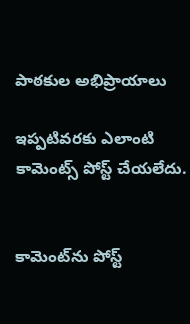పాఠకుల అభిప్రాయాలు

ఇప్పటివరకు ఎలాంటి కామెంట్స్ పోస్ట్ చేయలేదు.


కామెంట్‌ను పోస్ట్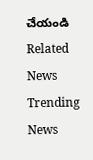చేయండి
Related News
Trending News